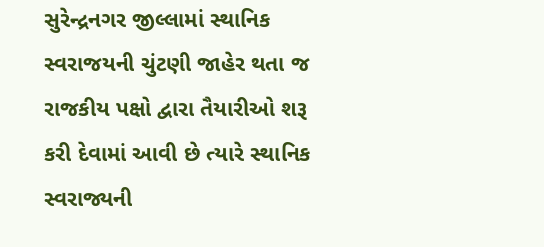સુરેન્દ્રનગર જીલ્લામાં સ્થાનિક સ્વરાજયની ચુંટણી જાહેર થતા જ રાજકીય પક્ષો દ્વારા તૈયારીઓ શરૂ કરી દેવામાં આવી છે ત્યારે સ્થાનિક સ્વરાજ્યની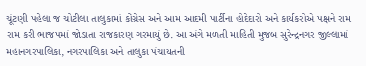ચૂંટણી પહેલા જ ચોટીલા તાલુકામાં કોંગ્રેસ અને આમ આદમી પાર્ટીના હોદેદારો અને કાર્યકરોએ પક્ષને રામ રામ કરી ભાજપમાં જોડાતા રાજકારણ ગરમાયું છે. આ અંગે મળતી માહિતી મુજબ સુરેન્દ્રનગર જીલ્લામાં મહાનગરપાલિકા, નગરપાલિકા અને તાલુકા પંચાયતની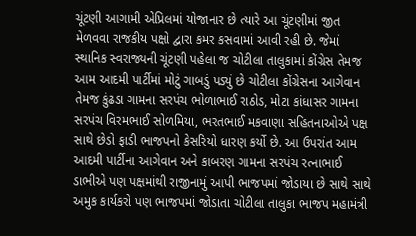ચૂંટણી આગામી એપ્રિલમાં યોજાનાર છે ત્યારે આ ચૂંટણીમાં જીત મેળવવા રાજકીય પક્ષો દ્વારા કમર કસવામાં આવી રહી છે. જેમાં સ્થાનિક સ્વરાજ્યની ચૂંટણી પહેલા જ ચોટીલા તાલુકામાં કોંગ્રેસ તેમજ આમ આદમી પાર્ટીમાં મોટું ગાબડું પડ્યું છે ચોટીલા કોંગ્રેસના આગેવાન તેમજ કુંઢડા ગામના સરપંચ ભોળાભાઈ રાઠોડ, મોટા કાંધાસર ગામના સરપંચ વિરમભાઈ સોળમિયા, ભરતભાઈ મકવાણા સહિતનાઓએ પક્ષ સાથે છેડો ફાડી ભાજપનો કેસરિયો ધારણ કર્યો છે. આ ઉપરાંત આમ આદમી પાર્ટીના આગેવાન અને કાબરણ ગામના સરપંચ રત્નાભાઈ ડાભીએ પણ પક્ષમાંથી રાજીનામું આપી ભાજપમાં જોડાયા છે સાથે સાથે અમુક કાર્યકરો પણ ભાજપમાં જોડાતા ચોટીલા તાલુકા ભાજપ મહામંત્રી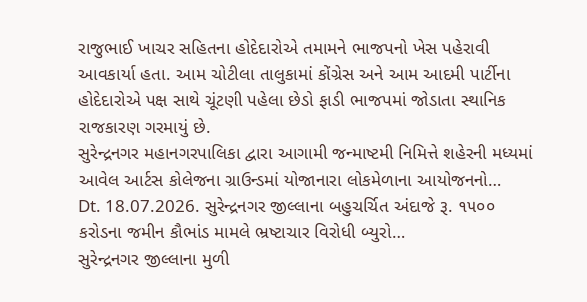રાજુભાઈ ખાચર સહિતના હોદેદારોએ તમામને ભાજપનો ખેસ પહેરાવી આવકાર્યા હતા. આમ ચોટીલા તાલુકામાં કોંગ્રેસ અને આમ આદમી પાર્ટીના હોદેદારોએ પક્ષ સાથે ચૂંટણી પહેલા છેડો ફાડી ભાજપમાં જોડાતા સ્થાનિક રાજકારણ ગરમાયું છે.
સુરેન્દ્રનગર મહાનગરપાલિકા દ્વારા આગામી જન્માષ્ટમી નિમિત્તે શહેરની મધ્યમાં આવેલ આર્ટસ કોલેજના ગ્રાઉન્ડમાં યોજાનારા લોકમેળાના આયોજનનો…
Dt. 18.07.2026. સુરેન્દ્રનગર જીલ્લાના બહુચર્ચિત અંદાજે રૂ. ૧૫૦૦ કરોડના જમીન કૌભાંડ મામલે ભ્રષ્ટાચાર વિરોધી બ્યુરો…
સુરેન્દ્રનગર જીલ્લાના મુળી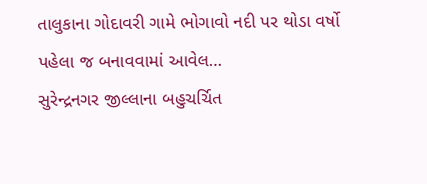તાલુકાના ગોદાવરી ગામે ભોગાવો નદી પર થોડા વર્ષો પહેલા જ બનાવવામાં આવેલ…
સુરેન્દ્રનગર જીલ્લાના બહુચર્ચિત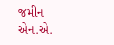જમીન એન.એ.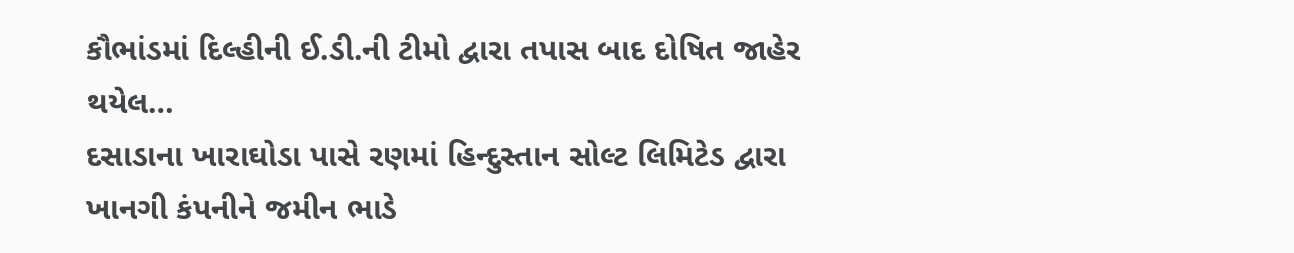કૌભાંડમાં દિલ્હીની ઈ.ડી.ની ટીમો દ્વારા તપાસ બાદ દોષિત જાહેર થયેલ…
દસાડાના ખારાઘોડા પાસે રણમાં હિન્દુસ્તાન સોલ્ટ લિમિટેડ દ્વારા ખાનગી કંપનીને જમીન ભાડે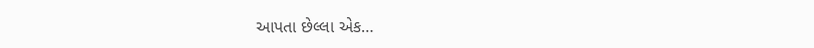આપતા છેલ્લા એક…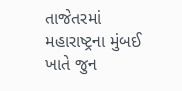તાજેતરમાં મહારાષ્ટ્રના મુંબઈ ખાતે જુન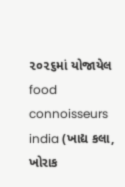૨૦૨૬માં યોજાયેલ food connoisseurs india (ખાદ્ય કલા, ખોરાક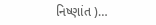નિષ્ણાંત )…